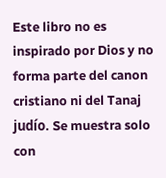Este libro no es inspirado por Dios y no forma parte del canon cristiano ni del Tanaj judío. Se muestra solo con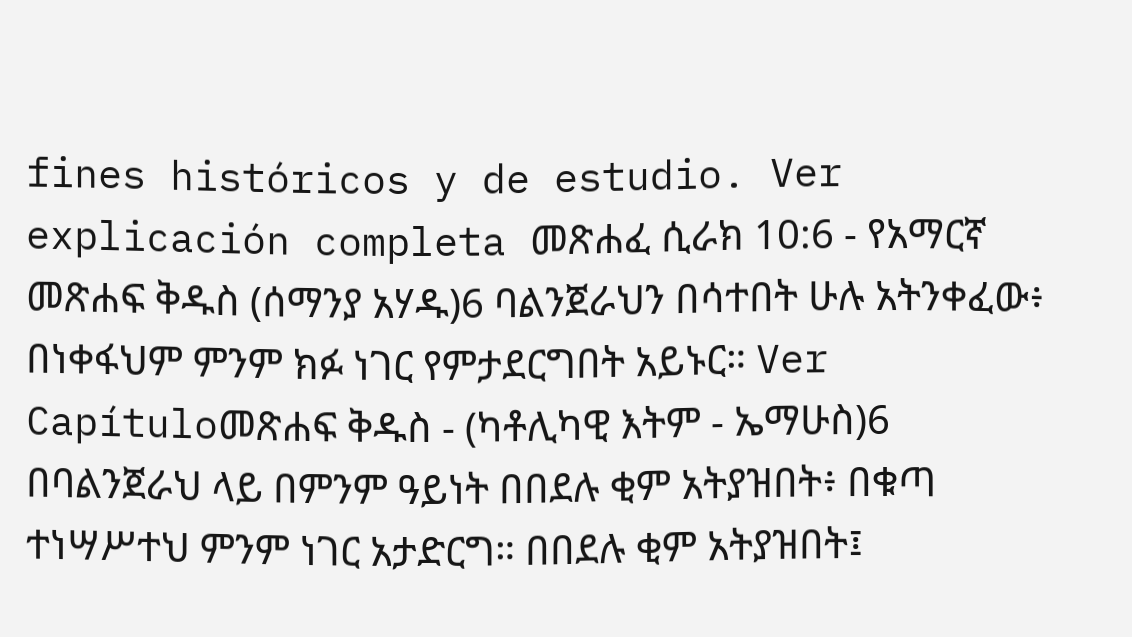fines históricos y de estudio. Ver explicación completa መጽሐፈ ሲራክ 10:6 - የአማርኛ መጽሐፍ ቅዱስ (ሰማንያ አሃዱ)6 ባልንጀራህን በሳተበት ሁሉ አትንቀፈው፥ በነቀፋህም ምንም ክፉ ነገር የምታደርግበት አይኑር። Ver Capítuloመጽሐፍ ቅዱስ - (ካቶሊካዊ እትም - ኤማሁስ)6 በባልንጀራህ ላይ በምንም ዓይነት በበደሉ ቂም አትያዝበት፥ በቁጣ ተነሣሥተህ ምንም ነገር አታድርግ። በበደሉ ቂም አትያዝበት፤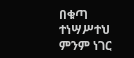በቁጣ ተነሣሥተህ ምንም ነገር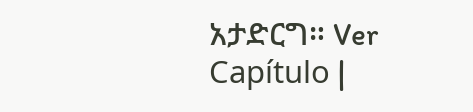አታድርግ። Ver Capítulo |